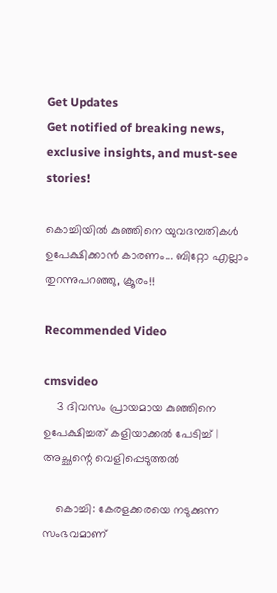Get Updates
Get notified of breaking news, exclusive insights, and must-see stories!

കൊച്ചിയില്‍ കുഞ്ഞിനെ യുവദമ്പതികള്‍ ഉപേക്ഷിക്കാന്‍ കാരണം... ബിറ്റോ എല്ലാം തുറന്നുപറഞ്ഞു, ക്രൂരം!!

Recommended Video

cmsvideo
    3 ദിവസം പ്രായമായ കുഞ്ഞിനെ ഉപേക്ഷിച്ചത് കളിയാക്കല്‍ പേടിച്ച്‌ | അച്ഛന്റെ വെളിപ്പെടുത്തൽ

    കൊച്ചി: കേരളക്കരയെ നടുക്കുന്ന സംഭവമാണ്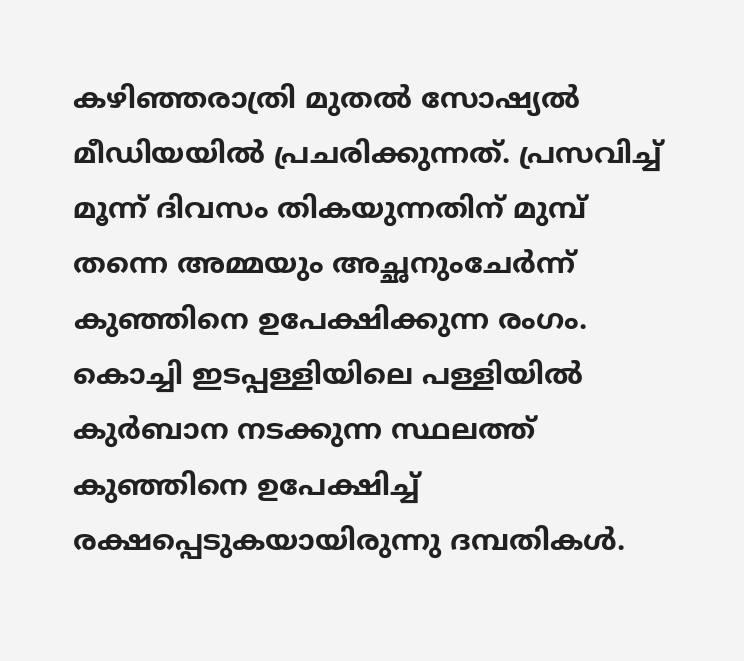കഴിഞ്ഞരാത്രി മുതല്‍ സോഷ്യല്‍ മീഡിയയില്‍ പ്രചരിക്കുന്നത്. പ്രസവിച്ച് മൂന്ന് ദിവസം തികയുന്നതിന് മുമ്പ് തന്നെ അമ്മയും അച്ഛനുംചേര്‍ന്ന് കുഞ്ഞിനെ ഉപേക്ഷിക്കുന്ന രംഗം. കൊച്ചി ഇടപ്പള്ളിയിലെ പള്ളിയില്‍ കുര്‍ബാന നടക്കുന്ന സ്ഥലത്ത് കുഞ്ഞിനെ ഉപേക്ഷിച്ച് രക്ഷപ്പെടുകയായിരുന്നു ദമ്പതികള്‍.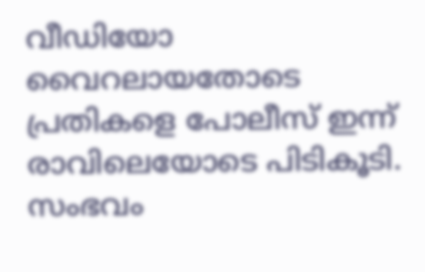വീഡിയോ വൈറലായതോടെ പ്രതികളെ പോലീസ് ഇന്ന് രാവിലെയോടെ പിടികൂടി. സംഭവം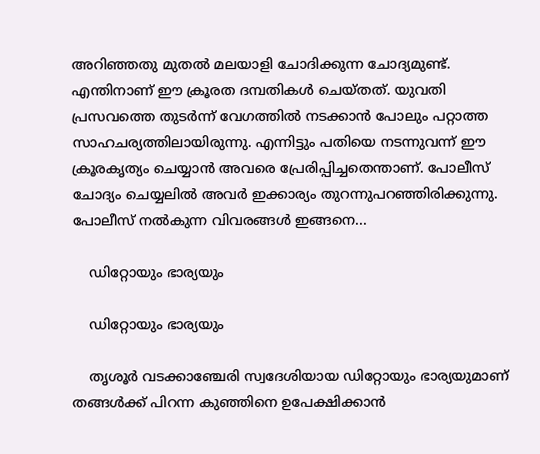അറിഞ്ഞതു മുതല്‍ മലയാളി ചോദിക്കുന്ന ചോദ്യമുണ്ട്. എന്തിനാണ് ഈ ക്രൂരത ദമ്പതികള്‍ ചെയ്തത്. യുവതി പ്രസവത്തെ തുടര്‍ന്ന് വേഗത്തില്‍ നടക്കാന്‍ പോലും പറ്റാത്ത സാഹചര്യത്തിലായിരുന്നു. എന്നിട്ടും പതിയെ നടന്നുവന്ന് ഈ ക്രൂരകൃത്യം ചെയ്യാന്‍ അവരെ പ്രേരിപ്പിച്ചതെന്താണ്. പോലീസ് ചോദ്യം ചെയ്യലില്‍ അവര്‍ ഇക്കാര്യം തുറന്നുപറഞ്ഞിരിക്കുന്നു. പോലീസ് നല്‍കുന്ന വിവരങ്ങള്‍ ഇങ്ങനെ...

    ഡിറ്റോയും ഭാര്യയും

    ഡിറ്റോയും ഭാര്യയും

    തൃശൂര്‍ വടക്കാഞ്ചേരി സ്വദേശിയായ ഡിറ്റോയും ഭാര്യയുമാണ് തങ്ങള്‍ക്ക് പിറന്ന കുഞ്ഞിനെ ഉപേക്ഷിക്കാന്‍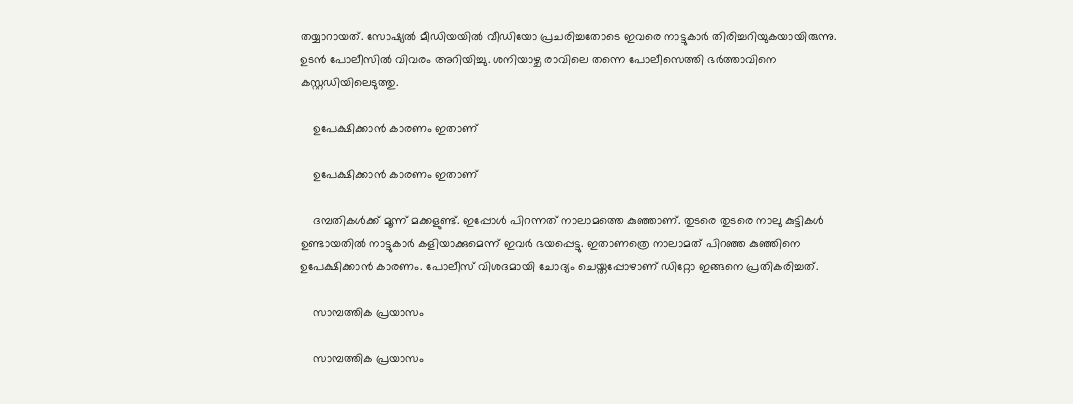തയ്യാറായത്. സോഷ്യല്‍ മീഡിയയില്‍ വീഡിയോ പ്രചരിച്ചതോടെ ഇവരെ നാട്ടുകാര്‍ തിരിച്ചറിയുകയായിരുന്നു. ഉടന്‍ പോലീസില്‍ വിവരം അറിയിച്ചു. ശനിയാഴ്ച രാവിലെ തന്നെ പോലീസെത്തി ഭര്‍ത്താവിനെ കസ്റ്റഡിയിലെടുത്തു.

    ഉപേക്ഷിക്കാന്‍ കാരണം ഇതാണ്

    ഉപേക്ഷിക്കാന്‍ കാരണം ഇതാണ്

    ദമ്പതികള്‍ക്ക് മൂന്ന് മക്കളുണ്ട്. ഇപ്പോള്‍ പിറന്നത് നാലാമത്തെ കുഞ്ഞാണ്. തുടരെ തുടരെ നാലു കുട്ടികള്‍ ഉണ്ടായതില്‍ നാട്ടുകാര്‍ കളിയാക്കുമെന്ന് ഇവര്‍ ഭയപ്പെട്ടു. ഇതാണത്രെ നാലാമത് പിറഞ്ഞ കുഞ്ഞിനെ ഉപേക്ഷിക്കാന്‍ കാരണം. പോലീസ് വിശദമായി ചോദ്യം ചെയ്തപ്പോഴാണ് ഡിറ്റോ ഇങ്ങനെ പ്രതികരിച്ചത്.

    സാമ്പത്തിക പ്രയാസം

    സാമ്പത്തിക പ്രയാസം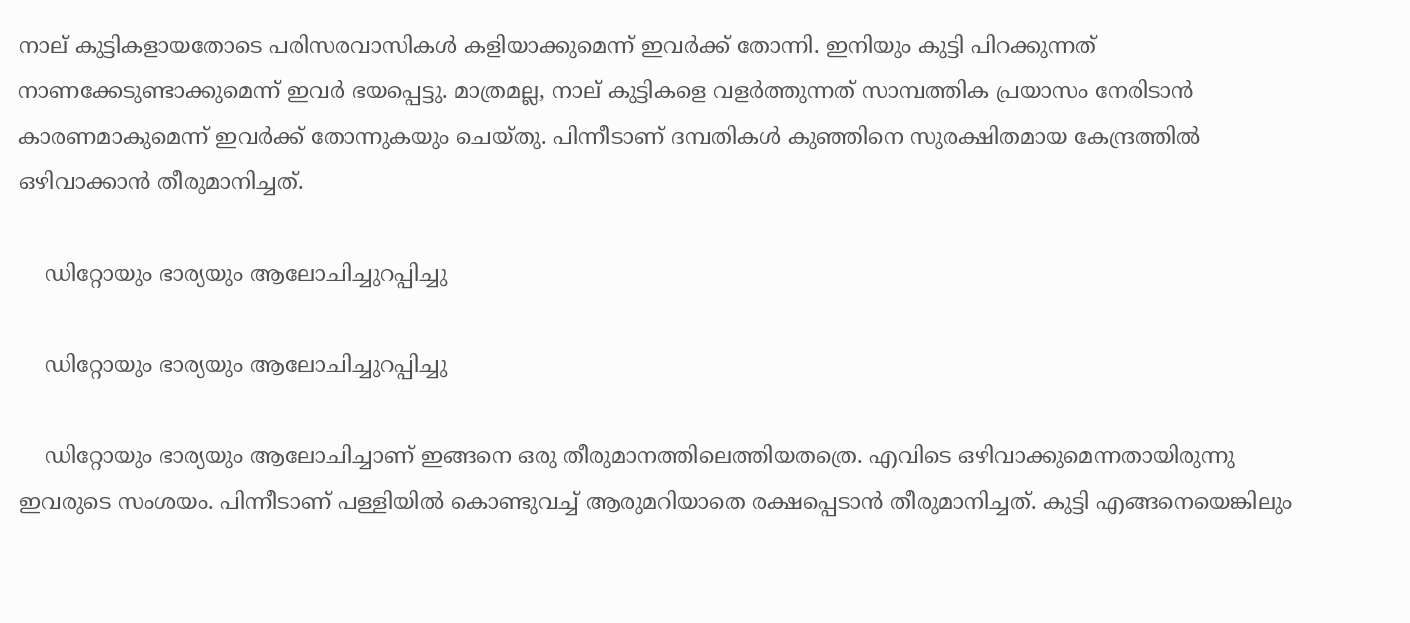നാല് കുട്ടികളായതോടെ പരിസരവാസികള്‍ കളിയാക്കുമെന്ന് ഇവര്‍ക്ക് തോന്നി. ഇനിയും കുട്ടി പിറക്കുന്നത് നാണക്കേടുണ്ടാക്കുമെന്ന് ഇവര്‍ ഭയപ്പെട്ടു. മാത്രമല്ല, നാല് കുട്ടികളെ വളര്‍ത്തുന്നത് സാമ്പത്തിക പ്രയാസം നേരിടാന്‍ കാരണമാകുമെന്ന് ഇവര്‍ക്ക് തോന്നുകയും ചെയ്തു. പിന്നീടാണ് ദമ്പതികള്‍ കുഞ്ഞിനെ സുരക്ഷിതമായ കേന്ദ്രത്തില്‍ ഒഴിവാക്കാന്‍ തീരുമാനിച്ചത്.

    ഡിറ്റോയും ഭാര്യയും ആലോചിച്ചുറപ്പിച്ചു

    ഡിറ്റോയും ഭാര്യയും ആലോചിച്ചുറപ്പിച്ചു

    ഡിറ്റോയും ഭാര്യയും ആലോചിച്ചാണ് ഇങ്ങനെ ഒരു തീരുമാനത്തിലെത്തിയതത്രെ. എവിടെ ഒഴിവാക്കുമെന്നതായിരുന്നു ഇവരുടെ സംശയം. പിന്നീടാണ് പള്ളിയില്‍ കൊണ്ടുവച്ച് ആരുമറിയാതെ രക്ഷപ്പെടാന്‍ തീരുമാനിച്ചത്. കുട്ടി എങ്ങനെയെങ്കിലും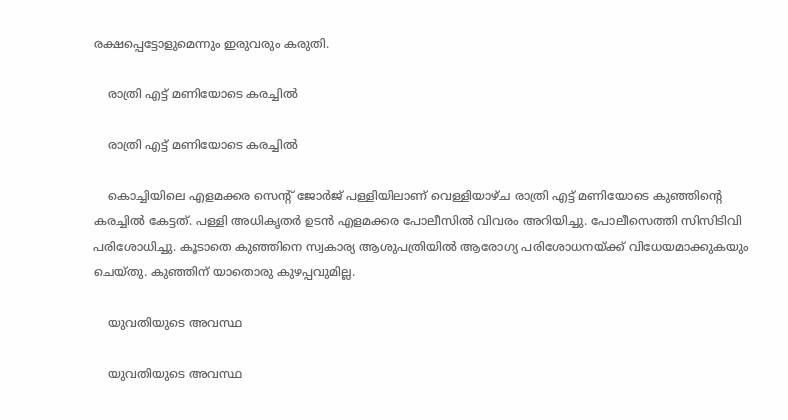രക്ഷപ്പെട്ടോളുമെന്നും ഇരുവരും കരുതി.

    രാത്രി എട്ട് മണിയോടെ കരച്ചില്‍

    രാത്രി എട്ട് മണിയോടെ കരച്ചില്‍

    കൊച്ചിയിലെ എളമക്കര സെന്റ് ജോര്‍ജ് പള്ളിയിലാണ് വെള്ളിയാഴ്ച രാത്രി എട്ട് മണിയോടെ കുഞ്ഞിന്റെ കരച്ചില്‍ കേട്ടത്. പള്ളി അധികൃതര്‍ ഉടന്‍ എളമക്കര പോലീസില്‍ വിവരം അറിയിച്ചു. പോലീസെത്തി സിസിടിവി പരിശോധിച്ചു. കൂടാതെ കുഞ്ഞിനെ സ്വകാര്യ ആശുപത്രിയില്‍ ആരോഗ്യ പരിശോധനയ്ക്ക് വിധേയമാക്കുകയും ചെയ്തു. കുഞ്ഞിന് യാതൊരു കുഴപ്പവുമില്ല.

    യുവതിയുടെ അവസ്ഥ

    യുവതിയുടെ അവസ്ഥ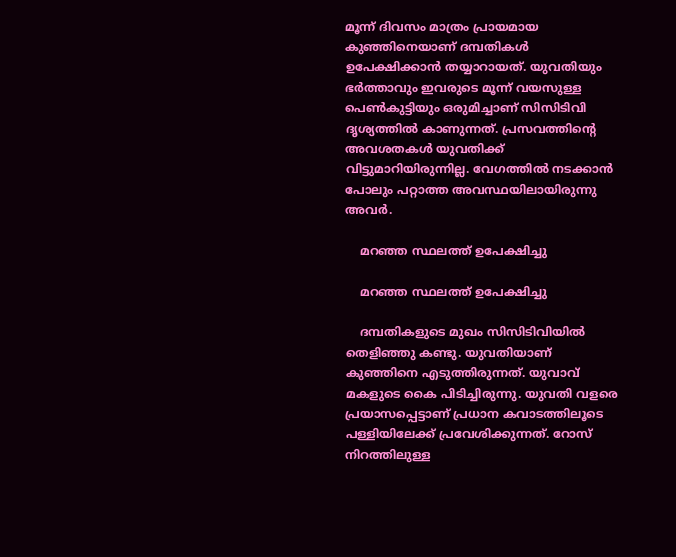മൂന്ന് ദിവസം മാത്രം പ്രായമായ കുഞ്ഞിനെയാണ് ദമ്പതികള്‍ ഉപേക്ഷിക്കാന്‍ തയ്യാറായത്. യുവതിയും ഭര്‍ത്താവും ഇവരുടെ മൂന്ന് വയസുള്ള പെണ്‍കുട്ടിയും ഒരുമിച്ചാണ് സിസിടിവി ദൃശ്യത്തില്‍ കാണുന്നത്. പ്രസവത്തിന്റെ അവശതകള്‍ യുവതിക്ക് വിട്ടുമാറിയിരുന്നില്ല. വേഗത്തില്‍ നടക്കാന്‍ പോലും പറ്റാത്ത അവസ്ഥയിലായിരുന്നു അവര്‍.

    മറഞ്ഞ സ്ഥലത്ത് ഉപേക്ഷിച്ചു

    മറഞ്ഞ സ്ഥലത്ത് ഉപേക്ഷിച്ചു

    ദമ്പതികളുടെ മുഖം സിസിടിവിയില്‍ തെളിഞ്ഞു കണ്ടു. യുവതിയാണ് കുഞ്ഞിനെ എടുത്തിരുന്നത്. യുവാവ് മകളുടെ കൈ പിടിച്ചിരുന്നു. യുവതി വളരെ പ്രയാസപ്പെട്ടാണ് പ്രധാന കവാടത്തിലൂടെ പള്ളിയിലേക്ക് പ്രവേശിക്കുന്നത്. റോസ് നിറത്തിലുള്ള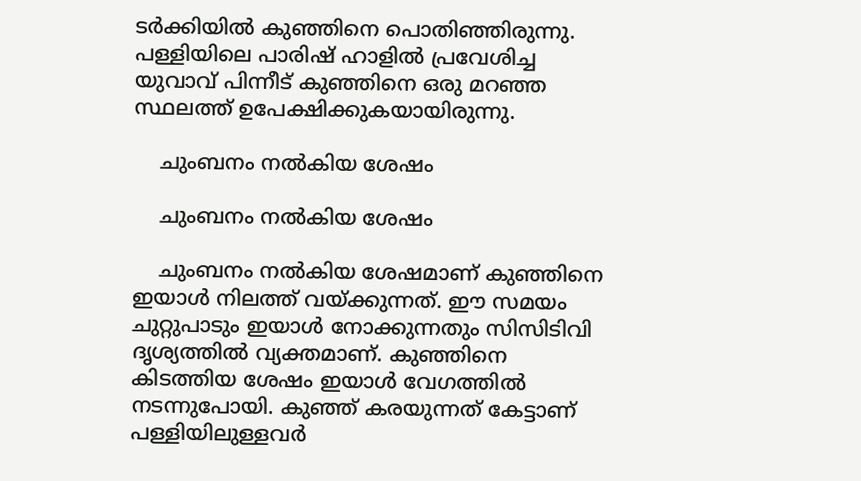ടര്‍ക്കിയില്‍ കുഞ്ഞിനെ പൊതിഞ്ഞിരുന്നു. പള്ളിയിലെ പാരിഷ് ഹാളില്‍ പ്രവേശിച്ച യുവാവ് പിന്നീട് കുഞ്ഞിനെ ഒരു മറഞ്ഞ സ്ഥലത്ത് ഉപേക്ഷിക്കുകയായിരുന്നു.

    ചുംബനം നല്‍കിയ ശേഷം

    ചുംബനം നല്‍കിയ ശേഷം

    ചുംബനം നല്‍കിയ ശേഷമാണ് കുഞ്ഞിനെ ഇയാള്‍ നിലത്ത് വയ്ക്കുന്നത്. ഈ സമയം ചുറ്റുപാടും ഇയാള്‍ നോക്കുന്നതും സിസിടിവി ദൃശ്യത്തില്‍ വ്യക്തമാണ്. കുഞ്ഞിനെ കിടത്തിയ ശേഷം ഇയാള്‍ വേഗത്തില്‍ നടന്നുപോയി. കുഞ്ഞ് കരയുന്നത് കേട്ടാണ് പള്ളിയിലുള്ളവര്‍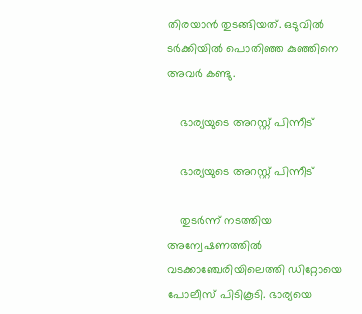തിരയാന്‍ തുടങ്ങിയത്. ഒടുവില്‍ ടര്‍ക്കിയില്‍ പൊതിഞ്ഞ കുഞ്ഞിനെ അവര്‍ കണ്ടു.

    ഭാര്യയുടെ അറസ്റ്റ് പിന്നീട്

    ഭാര്യയുടെ അറസ്റ്റ് പിന്നീട്

    തുടര്‍ന്ന് നടത്തിയ അന്വേഷണത്തില്‍ വടക്കാഞ്ചേരിയിലെത്തി ഡിറ്റോയെ പോലീസ് പിടികൂടി. ഭാര്യയെ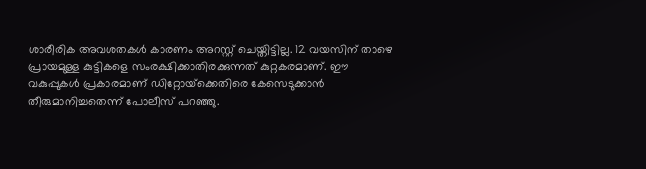ശാരീരിക അവശതകള്‍ കാരണം അറസ്റ്റ് ചെയ്തിട്ടില്ല. 12 വയസിന് താഴെ പ്രായമുള്ള കുട്ടികളെ സംരക്ഷിക്കാതിരക്കുന്നത് കുറ്റകരമാണ്. ഈ വകുപ്പുകള്‍ പ്രകാരമാണ് ഡിറ്റോയ്‌ക്കെതിരെ കേസെടുക്കാന്‍ തീരുമാനിച്ചതെന്ന് പോലീസ് പറഞ്ഞു.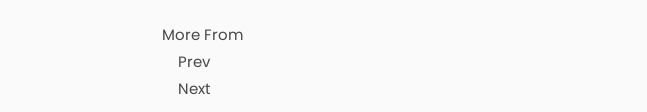More From
    Prev
    Next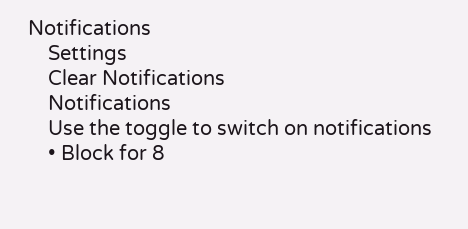Notifications
    Settings
    Clear Notifications
    Notifications
    Use the toggle to switch on notifications
    • Block for 8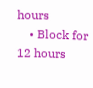hours
    • Block for 12 hours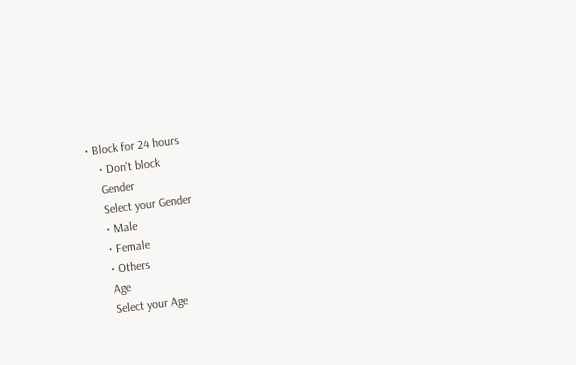• Block for 24 hours
    • Don't block
    Gender
    Select your Gender
    • Male
    • Female
    • Others
    Age
    Select your Age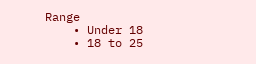Range
    • Under 18
    • 18 to 25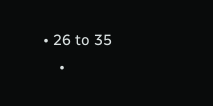• 26 to 35
    •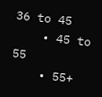36 to 45
    • 45 to 55
    • 55+